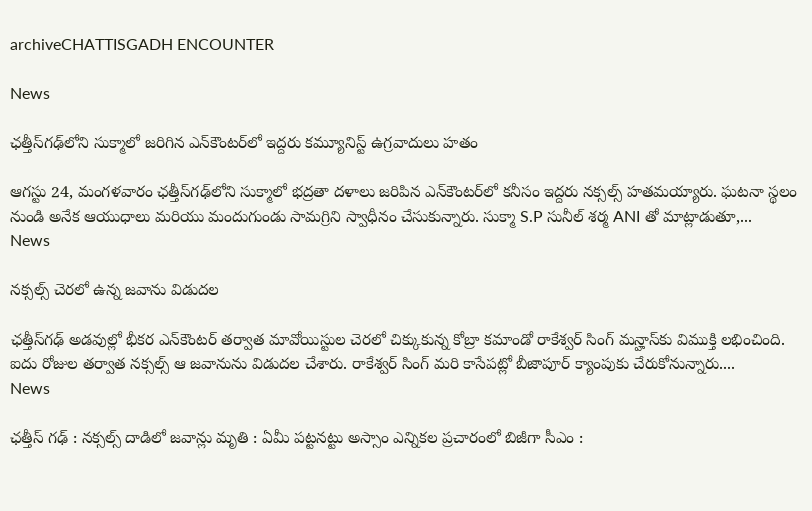archiveCHATTISGADH ENCOUNTER

News

ఛత్తీస్‌గఢ్‌లోని సుక్మాలో జరిగిన ఎన్‌కౌంటర్‌లో ఇద్దరు కమ్యూనిస్ట్ ఉగ్రవాదులు హతం

ఆగస్టు 24, మంగళవారం ఛత్తీస్‌గఢ్‌లోని సుక్మాలో భద్రతా దళాలు జరిపిన ఎన్‌కౌంటర్‌లో కనీసం ఇద్దరు నక్సల్స్ హతమయ్యారు. ఘటనా స్థలం నుండి అనేక ఆయుధాలు మరియు మందుగుండు సామగ్రిని స్వాధీనం చేసుకున్నారు. సుక్మా S.P సునీల్ శర్మ ANI తో మాట్లాడుతూ,...
News

నక్సల్స్ చెరలో ఉన్న జవాను విడుదల

ఛత్తీస్‌గఢ్‌ అడవుల్లో భీకర ఎన్‌కౌంటర్‌ తర్వాత మావోయిస్టుల చెరలో చిక్కుకున్న కోబ్రా కమాండో రాకేశ్వర్‌ సింగ్‌ మన్హాస్‌కు విముక్తి లభించింది. ఐదు రోజుల తర్వాత నక్సల్స్‌ ఆ జవానును విడుదల చేశారు. రాకేశ్వర్ సింగ్ మరి కాసేపట్లో బీజాపూర్‌ క్యాంపుకు చేరుకోనున్నారు....
News

ఛత్తీస్ గఢ్ : నక్సల్స్ దాడిలో జవాన్లు మృతి : ఏమీ పట్టనట్టు అస్సాం ఎన్నికల ప్రచారంలో బిజీగా సీఎం :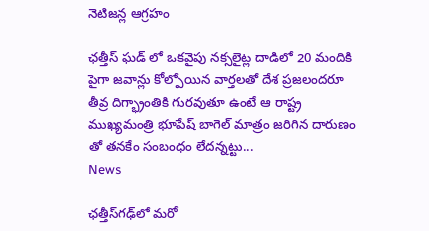నెటిజన్ల ఆగ్రహం

ఛత్తీస్ ఘడ్ లో ఒకవైపు నక్సలైట్ల దాడిలో 20 మందికి పైగా జవాన్లు కోల్పోయిన వార్తలతో దేశ ప్రజలందరూ తీవ్ర దిగ్భ్రాంతికి గురవుతూ ఉంటే ఆ రాష్ట్ర ముఖ్యమంత్రి భూపేష్ బాగెల్ మాత్రం జరిగిన దారుణం తో తనకేం సంబంధం లేదన్నట్టు...
News

ఛత్తీస్‌గఢ్‌లో మరో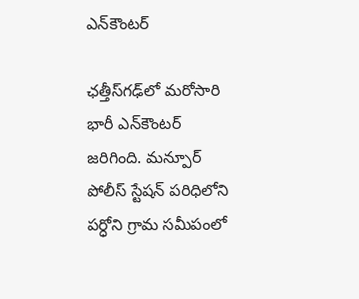ఎన్‌కౌంటర్‌

ఛత్తీస్‌గఢ్‌లో మరోసారి భారీ ఎన్‌కౌంటర్‌ జరిగింది. మన్పూర్‌ పోలీస్‌ స్టేషన్‌ పరిధిలోని పర్ధోని గ్రామ సమీపంలో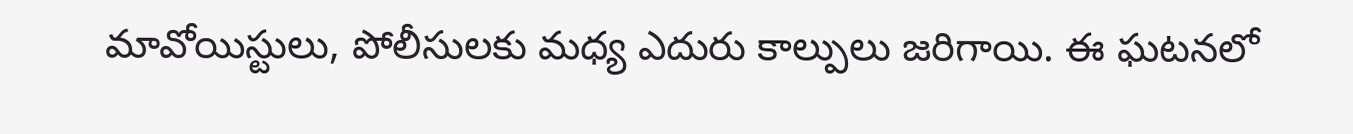మావోయిస్టులు, పోలీసులకు మధ్య ఎదురు కాల్పులు జరిగాయి. ఈ ఘటనలో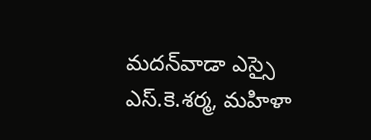మదన్‌వాడా ఎస్సై ఎస్‌.కె.శర్మ, మహిళా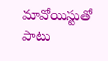మావోయిస్టుతో పాటు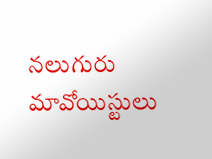నలుగురు మావోయిస్టులు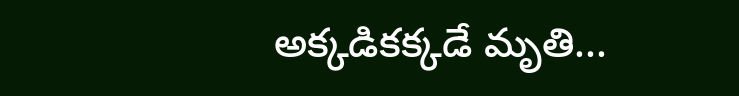అక్కడికక్కడే మృతి...